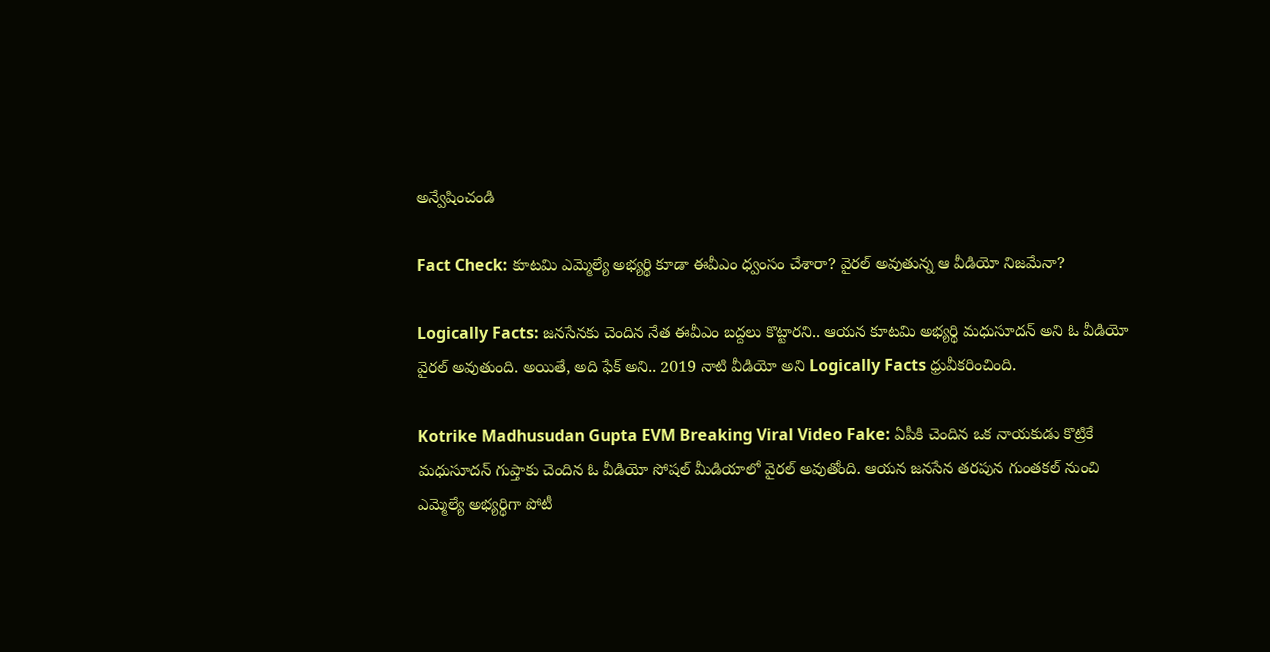అన్వేషించండి

Fact Check: కూటమి ఎమ్మెల్యే అభ్యర్థి కూడా ఈవీఎం ధ్వంసం చేశారా? వైరల్ అవుతున్న ఆ వీడియో నిజమేనా?

Logically Facts: జనసేనకు చెందిన నేత ఈవీఎం బద్దలు కొట్టారని.. ఆయన కూటమి అభ్యర్థి మధుసూదన్ అని ఓ వీడియో వైరల్ అవుతుంది. అయితే, అది ఫేక్ అని.. 2019 నాటి వీడియో అని Logically Facts ధ్రువీకరించింది.

Kotrike Madhusudan Gupta EVM Breaking Viral Video Fake: ఏపీకి చెందిన ఒక నాయకుడు కొట్రికే మధుసూదన్ గుప్తాకు చెందిన ఓ వీడియో సోషల్ మీడియాలో వైరల్ అవుతోంది. ఆయన జనసేన తరపున గుంతకల్ నుంచి ఎమ్మెల్యే అభ్యర్థిగా పోటీ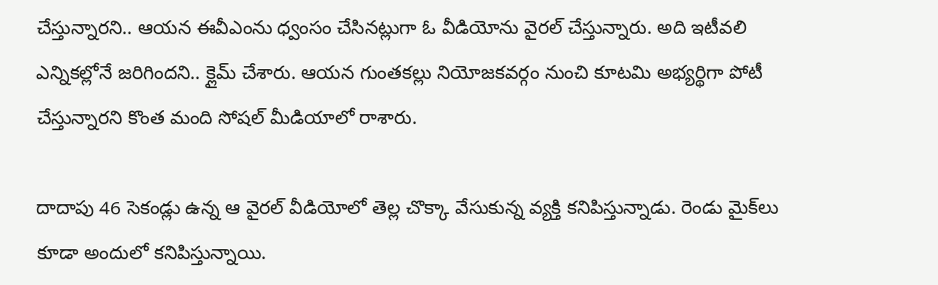చేస్తున్నారని.. ఆయన ఈవీఎంను ధ్వంసం చేసినట్లుగా ఓ వీడియోను వైరల్ చేస్తున్నారు. అది ఇటీవలి ఎన్నికల్లోనే జరిగిందని.. క్లైమ్ చేశారు. ఆయన గుంతకల్లు నియోజకవర్గం నుంచి కూటమి అభ్యర్థిగా పోటీ చేస్తున్నారని కొంత మంది సోషల్ మీడియాలో రాశారు.

దాదాపు 46 సెకండ్లు ఉన్న ఆ వైరల్ వీడియోలో తెల్ల చొక్కా వేసుకున్న వ్యక్తి కనిపిస్తున్నాడు. రెండు మైక్‌లు కూడా అందులో కనిపిస్తున్నాయి.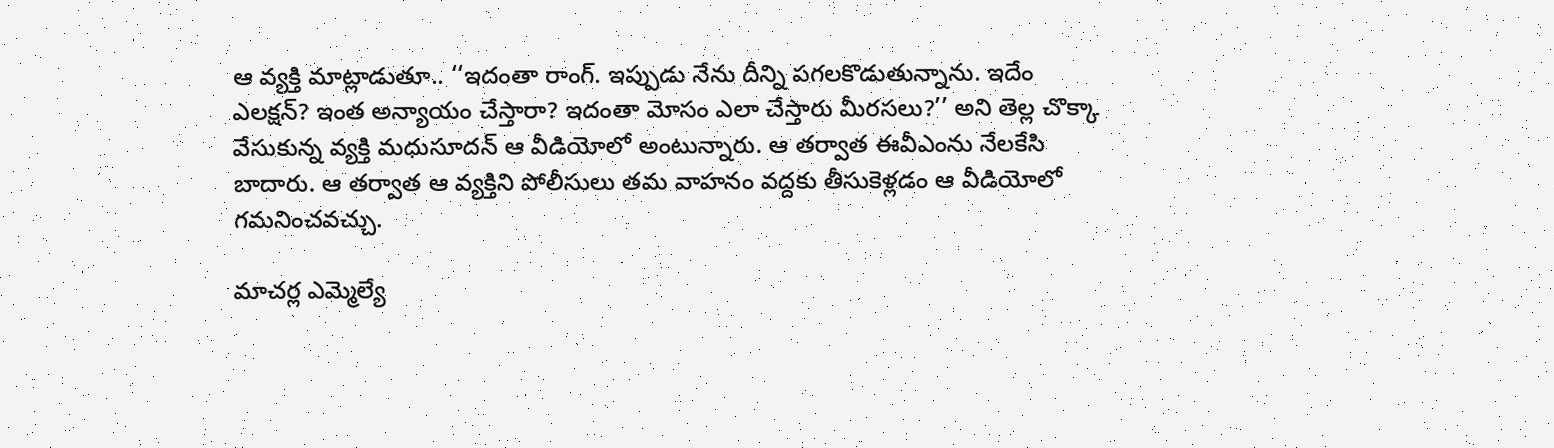ఆ వ్యక్తి మాట్లాడుతూ.. ‘‘ఇదంతా రాంగ్. ఇప్పుడు నేను దీన్ని పగలకొడుతున్నాను. ఇదేం ఎలక్షన్? ఇంత అన్యాయం చేస్తారా? ఇదంతా మోసం ఎలా చేస్తారు మీరసలు?’’ అని తెల్ల చొక్కా వేసుకున్న వ్యక్తి మధుసూదన్ ఆ వీడియోలో అంటున్నారు. ఆ తర్వాత ఈవీఎంను నేలకేసి బాదారు. ఆ తర్వాత ఆ వ్యక్తిని పోలీసులు తమ వాహనం వద్దకు తీసుకెళ్లడం ఆ వీడియోలో గమనించవచ్చు.

మాచర్ల ఎమ్మెల్యే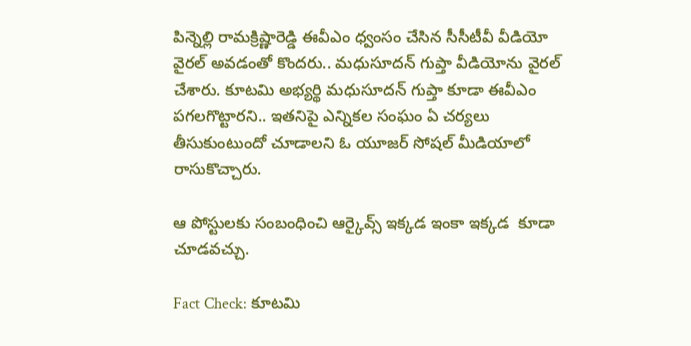పిన్నెల్లి రామక్రిష్ణారెడ్డి ఈవీఎం ధ్వంసం చేసిన సీసీటీవీ వీడియో వైరల్ అవడంతో కొందరు.. మధుసూదన్ గుప్తా వీడియోను వైరల్ చేశారు. కూటమి అభ్యర్థి మధుసూదన్ గుప్తా కూడా ఈవీఎం పగలగొట్టారని.. ఇతనిపై ఎన్నికల సంఘం ఏ చర్యలు తీసుకుంటుందో చూడాలని ఓ యూజర్ సోషల్ మీడియాలో రాసుకొచ్చారు.

ఆ పోస్టులకు సంబంధించి ఆర్కైవ్స్ ఇక్కడ ఇంకా ఇక్కడ  కూడా చూడవచ్చు.

Fact Check: కూటమి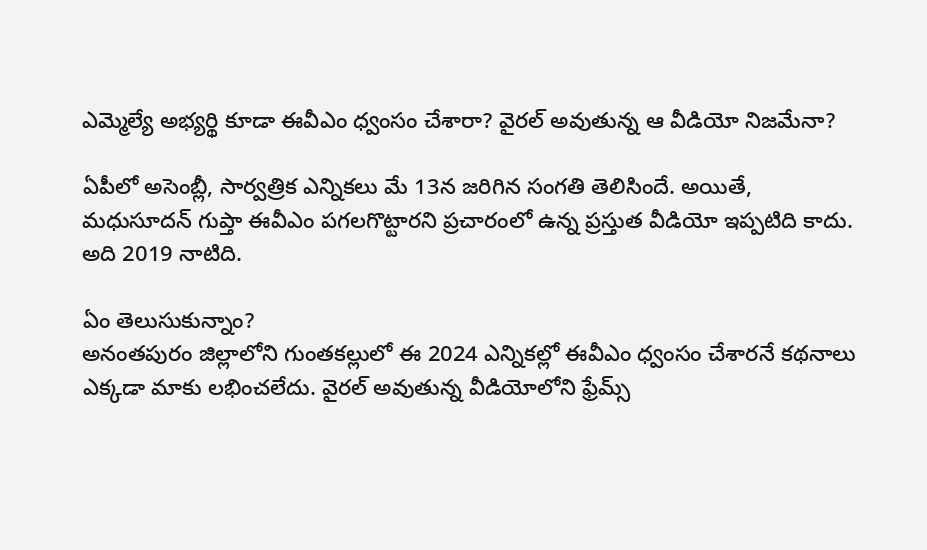ఎమ్మెల్యే అభ్యర్థి కూడా ఈవీఎం ధ్వంసం చేశారా? వైరల్ అవుతున్న ఆ వీడియో నిజమేనా?

ఏపీలో అసెంబ్లీ, సార్వత్రిక ఎన్నికలు మే 13న జరిగిన సంగతి తెలిసిందే. అయితే, మధుసూదన్ గుప్తా ఈవీఎం పగలగొట్టారని ప్రచారంలో ఉన్న ప్రస్తుత వీడియో ఇప్పటిది కాదు. అది 2019 నాటిది.

ఏం తెలుసుకున్నాం?
అనంతపురం జిల్లాలోని గుంతకల్లులో ఈ 2024 ఎన్నికల్లో ఈవీఎం ధ్వంసం చేశారనే కథనాలు ఎక్కడా మాకు లభించలేదు. వైరల్ అవుతున్న వీడియోలోని ఫ్రేమ్స్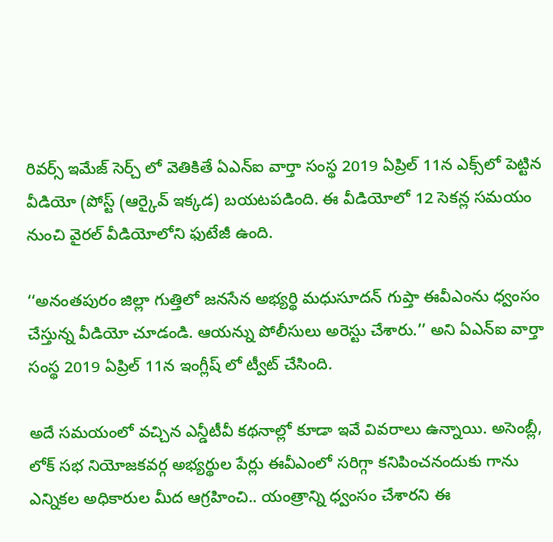రివర్స్ ఇమేజ్ సెర్చ్ లో వెతికితే ఏఎన్ఐ వార్తా సంస్థ 2019 ఏప్రిల్ 11న ఎక్స్‌లో పెట్టిన వీడియో (పోస్ట్ (ఆర్కైవ్ ఇక్కడ) బయటపడింది. ఈ వీడియోలో 12 సెకన్ల సమయం నుంచి వైరల్ వీడియోలోని ఫుటేజీ ఉంది.

‘‘అనంతపురం జిల్లా గుత్తిలో జనసేన అభ్యర్థి మధుసూదన్ గుప్తా ఈవీఎంను ధ్వంసం చేస్తున్న వీడియో చూడండి. ఆయన్ను పోలీసులు అరెస్టు చేశారు.’’ అని ఏఎన్ఐ వార్తా సంస్థ 2019 ఏప్రిల్ 11న ఇంగ్లీష్ లో ట్వీట్ చేసింది.

అదే సమయంలో వచ్చిన ఎన్డీటీవీ కథనాల్లో కూడా ఇవే వివరాలు ఉన్నాయి. అసెంబ్లీ, లోక్ సభ నియోజకవర్గ అభ్యర్థుల పేర్లు ఈవీఎంలో సరిగ్గా కనిపించనందుకు గాను ఎన్నికల అధికారుల మీద ఆగ్రహించి.. యంత్రాన్ని ధ్వంసం చేశారని ఈ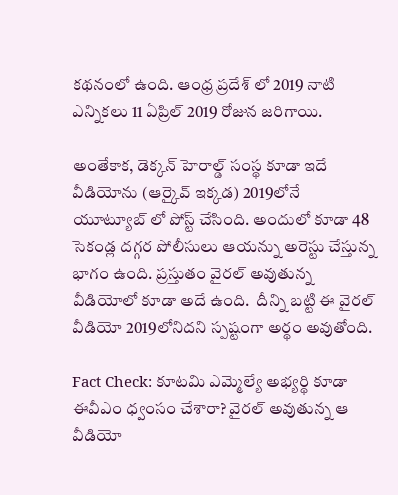కథనంలో ఉంది. ఆంధ్ర ప్రదేశ్ లో 2019 నాటి ఎన్నికలు 11 ఏప్రిల్ 2019 రోజున జరిగాయి.

అంతేకాక, డెక్కన్ హెరాల్డ్ సంస్థ కూడా ఇదే వీడియోను (ఆర్కైవ్ ఇక్కడ) 2019లోనే యూట్యూబ్ లో పోస్ట్ చేసింది. అందులో కూడా 48 సెకండ్ల దగ్గర పోలీసులు ఆయన్ను అరెస్టు చేస్తున్న భాగం ఉంది. ప్రస్తుతం వైరల్ అవుతున్న వీడియోలో కూడా అదే ఉంది.  దీన్ని బట్టి ఈ వైరల్ వీడియో 2019లోనిదని స్పష్టంగా అర్థం అవుతోంది.

Fact Check: కూటమి ఎమ్మెల్యే అభ్యర్థి కూడా ఈవీఎం ధ్వంసం చేశారా? వైరల్ అవుతున్న ఆ వీడియో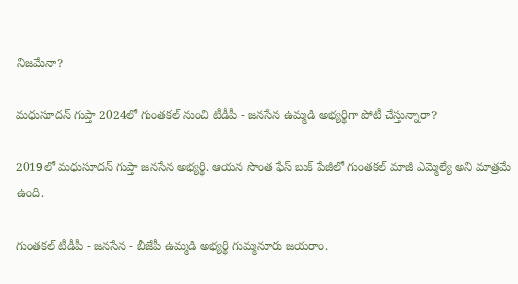నిజమేనా?

మధుసూదన్ గుప్తా 2024లో గుంతకల్ నుంచి టీడీపీ - జనసేన ఉమ్మడి అభ్యర్థిగా పోటీ చేస్తున్నారా?

2019లో మధుసూదన్ గుప్తా జనసేన అభ్యర్థి. ఆయన సొంత ఫేస్ బుక్ పేజీలో గుంతకల్ మాజీ ఎమ్మెల్యే అని మాత్రమే ఉంది.

గుంతకల్ టీడీపీ - జనసేన - బీజేపీ ఉమ్మడి అభ్యర్థి గుమ్మనూరు జయరాం.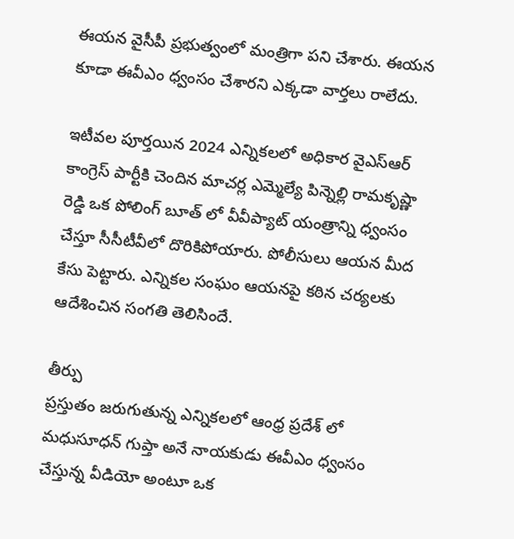ఈయన వైసీపీ ప్రభుత్వంలో మంత్రిగా పని చేశారు. ఈయన కూడా ఈవీఎం ధ్వంసం చేశారని ఎక్కడా వార్తలు రాలేదు.

ఇటీవల పూర్తయిన 2024 ఎన్నికలలో అధికార వైఎస్ఆర్ కాంగ్రెస్ పార్టీకి చెందిన మాచర్ల ఎమ్మెల్యే పిన్నెల్లి రామకృష్ణా రెడ్డి ఒక పోలింగ్ బూత్ లో వీవీప్యాట్ యంత్రాన్ని ధ్వంసం చేస్తూ సీసీటీవీలో దొరికిపోయారు. పోలీసులు ఆయన మీద కేసు పెట్టారు. ఎన్నికల సంఘం ఆయనపై కఠిన చర్యలకు ఆదేశించిన సంగతి తెలిసిందే.

తీర్పు
ప్రస్తుతం జరుగుతున్న ఎన్నికలలో ఆంధ్ర ప్రదేశ్ లో మధుసూధన్ గుప్తా అనే నాయకుడు ఈవీఎం ధ్వంసం చేస్తున్న వీడియో అంటూ ఒక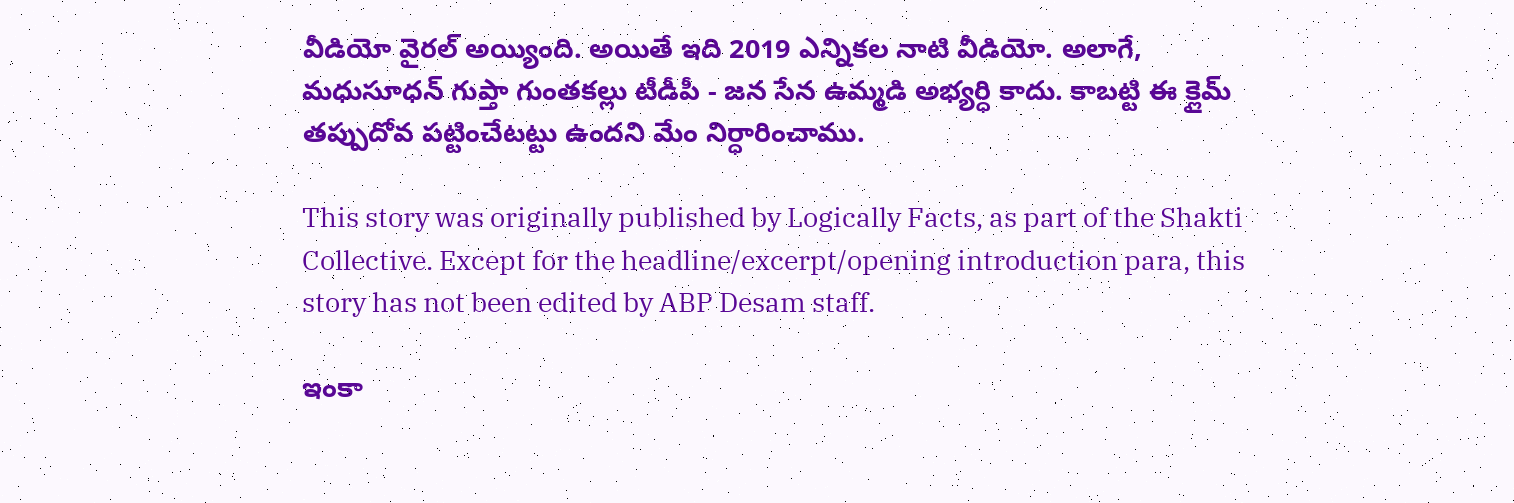వీడియో వైరల్ అయ్యింది. అయితే ఇది 2019 ఎన్నికల నాటి వీడియో. అలాగే, మధుసూధన్ గుప్తా గుంతకల్లు టీడీపీ - జన సేన ఉమ్మడి అభ్యర్ధి కాదు. కాబట్టి ఈ క్లైమ్ తప్పుదోవ పట్టించేటట్టు ఉందని మేం నిర్ధారించాము.

This story was originally published by Logically Facts, as part of the Shakti Collective. Except for the headline/excerpt/opening introduction para, this story has not been edited by ABP Desam staff.

ఇంకా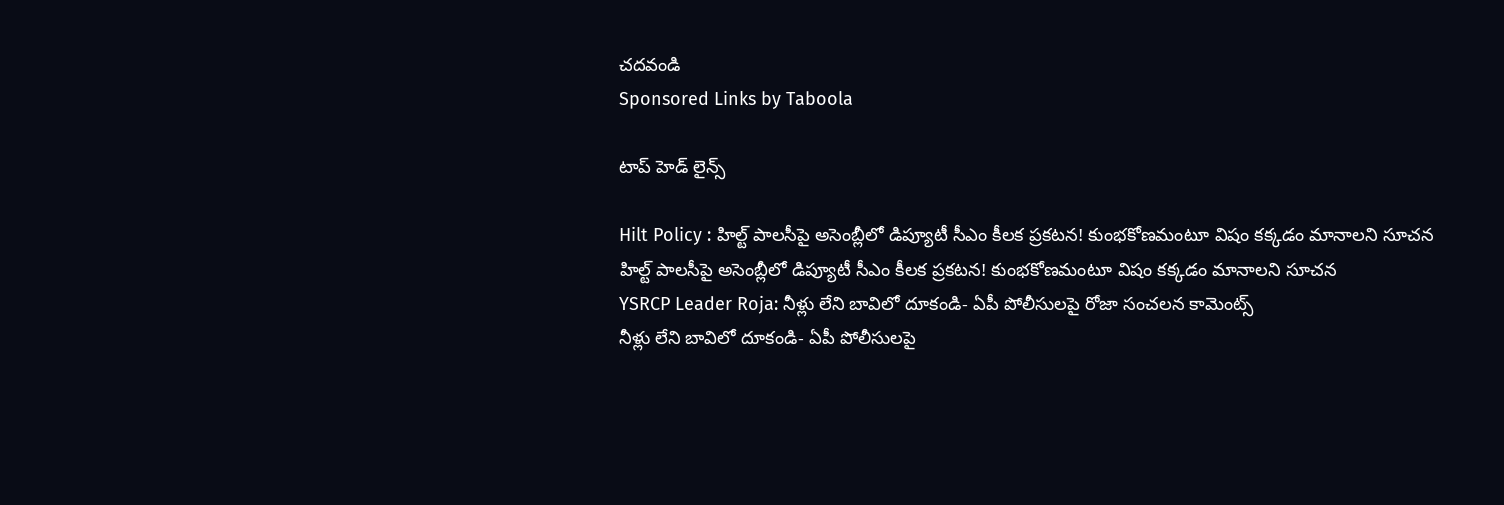చదవండి
Sponsored Links by Taboola

టాప్ హెడ్ లైన్స్

Hilt Policy : హిల్ట్ పాలసీపై అసెంబ్లీలో డిప్యూటీ సీఎం కీలక ప్రకటన! కుంభకోణమంటూ విషం కక్కడం మానాలని సూచన
హిల్ట్ పాలసీపై అసెంబ్లీలో డిప్యూటీ సీఎం కీలక ప్రకటన! కుంభకోణమంటూ విషం కక్కడం మానాలని సూచన
YSRCP Leader Roja: నీళ్లు లేని బావిలో దూకండి- ఏపీ పోలీసులపై రోజా సంచలన కామెంట్స్
నీళ్లు లేని బావిలో దూకండి- ఏపీ పోలీసులపై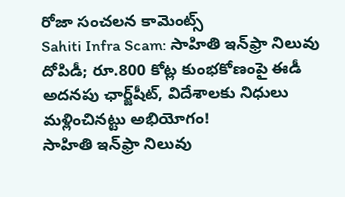రోజా సంచలన కామెంట్స్
Sahiti Infra Scam: సాహితి ఇన్‌ఫ్రా నిలువు దోపిడీ; రూ.800 కోట్ల కుంభకోణంపై ఈడీ అదనపు ఛార్జ్‌షీట్‌, విదేశాలకు నిధులు మళ్లించినట్టు అభియోగం!
సాహితి ఇన్‌ఫ్రా నిలువు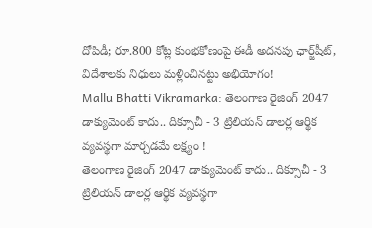దోపిడీ; రూ.800 కోట్ల కుంభకోణంపై ఈడీ అదనపు ఛార్జ్‌షీట్‌, విదేశాలకు నిధులు మళ్లించినట్టు అభియోగం!
Mallu Bhatti Vikramarka: తెలంగాణ రైజింగ్ 2047 డాక్యుమెంట్ కాదు.. దిక్సూచీ - 3 ట్రిలియన్ డాలర్ల ఆర్థిక వ్యవస్థగా మార్చడమే లక్ష్యం !
తెలంగాణ రైజింగ్ 2047 డాక్యుమెంట్ కాదు.. దిక్సూచీ - 3 ట్రిలియన్ డాలర్ల ఆర్థిక వ్యవస్థగా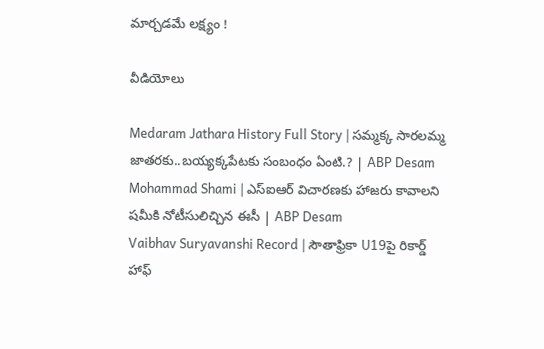మార్చడమే లక్ష్యం !

వీడియోలు

Medaram Jathara History Full Story | సమ్మక్క సారలమ్మ జాతరకు..బయ్యక్కపేటకు సంబంధం ఏంటి.? | ABP Desam
Mohammad Shami | ఎస్ఐఆర్ విచారణకు హాజరు కావాలని షమీకి నోటీసులిచ్చిన ఈసీ | ABP Desam
Vaibhav Suryavanshi Record | సౌతాఫ్రికా U19పై రికార్డ్ హాఫ్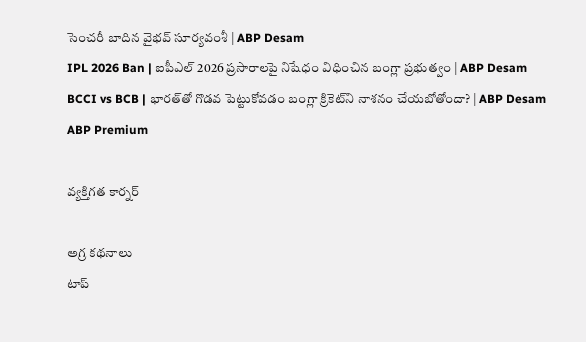సెంచరీ బాదిన వైభవ్ సూర్యవంశీ | ABP Desam
IPL 2026 Ban | ఐపీఎల్ 2026 ప్రసారాలపై నిషేధం విధించిన బంగ్లా ప్రభుత్వం | ABP Desam
BCCI vs BCB | భారత్‌తో గొడవ పెట్టుకోవడం బంగ్లా క్రికెట్‌ని నాశనం చేయబోతోందా? | ABP Desam
ABP Premium

వ్యక్తిగత కార్నర్

అగ్ర కథనాలు
టాప్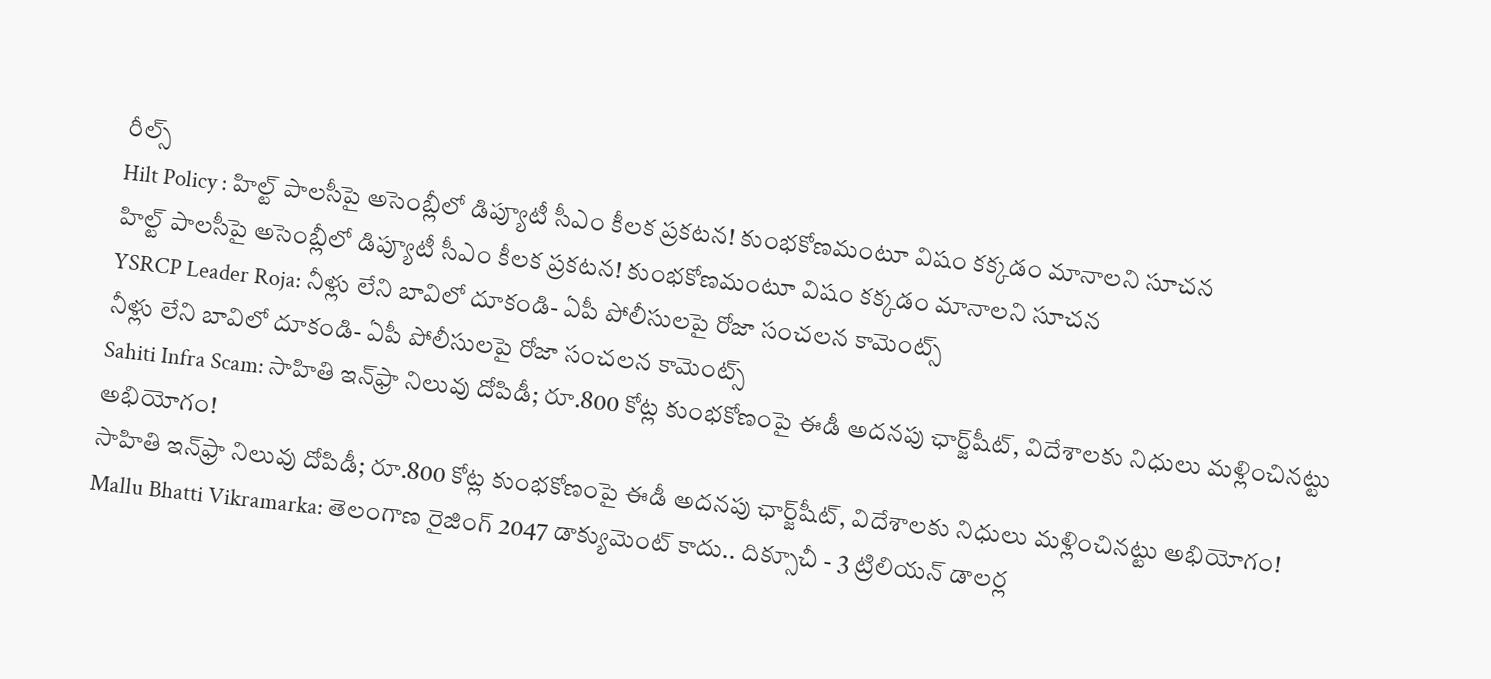రీల్స్
Hilt Policy : హిల్ట్ పాలసీపై అసెంబ్లీలో డిప్యూటీ సీఎం కీలక ప్రకటన! కుంభకోణమంటూ విషం కక్కడం మానాలని సూచన
హిల్ట్ పాలసీపై అసెంబ్లీలో డిప్యూటీ సీఎం కీలక ప్రకటన! కుంభకోణమంటూ విషం కక్కడం మానాలని సూచన
YSRCP Leader Roja: నీళ్లు లేని బావిలో దూకండి- ఏపీ పోలీసులపై రోజా సంచలన కామెంట్స్
నీళ్లు లేని బావిలో దూకండి- ఏపీ పోలీసులపై రోజా సంచలన కామెంట్స్
Sahiti Infra Scam: సాహితి ఇన్‌ఫ్రా నిలువు దోపిడీ; రూ.800 కోట్ల కుంభకోణంపై ఈడీ అదనపు ఛార్జ్‌షీట్‌, విదేశాలకు నిధులు మళ్లించినట్టు అభియోగం!
సాహితి ఇన్‌ఫ్రా నిలువు దోపిడీ; రూ.800 కోట్ల కుంభకోణంపై ఈడీ అదనపు ఛార్జ్‌షీట్‌, విదేశాలకు నిధులు మళ్లించినట్టు అభియోగం!
Mallu Bhatti Vikramarka: తెలంగాణ రైజింగ్ 2047 డాక్యుమెంట్ కాదు.. దిక్సూచీ - 3 ట్రిలియన్ డాలర్ల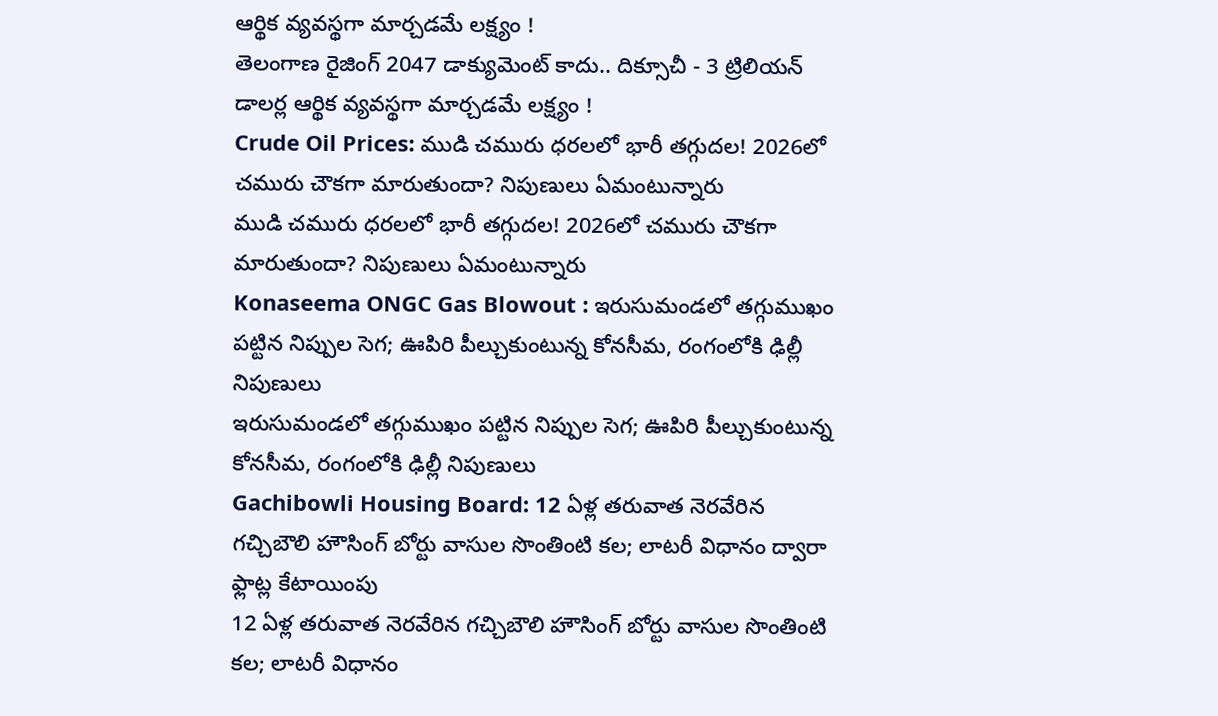ఆర్థిక వ్యవస్థగా మార్చడమే లక్ష్యం !
తెలంగాణ రైజింగ్ 2047 డాక్యుమెంట్ కాదు.. దిక్సూచీ - 3 ట్రిలియన్ డాలర్ల ఆర్థిక వ్యవస్థగా మార్చడమే లక్ష్యం !
Crude Oil Prices: ముడి చమురు ధరలలో భారీ తగ్గుదల! 2026లో చమురు చౌకగా మారుతుందా? నిపుణులు ఏమంటున్నారు
ముడి చమురు ధరలలో భారీ తగ్గుదల! 2026లో చమురు చౌకగా మారుతుందా? నిపుణులు ఏమంటున్నారు
Konaseema ONGC Gas Blowout : ఇరుసుమండలో తగ్గుముఖం పట్టిన నిప్పుల సెగ; ఊపిరి పీల్చుకుంటున్న కోనసీమ, రంగంలోకి ఢిల్లీ నిపుణులు
ఇరుసుమండలో తగ్గుముఖం పట్టిన నిప్పుల సెగ; ఊపిరి పీల్చుకుంటున్న కోనసీమ, రంగంలోకి ఢిల్లీ నిపుణులు
Gachibowli Housing Board: 12 ఏళ్ల తరువాత నెరవేరిన గచ్చిబౌలి హౌసింగ్ బోర్టు వాసుల సొంతింటి కల; లాటరీ విధానం ద్వారా ఫ్లాట్ల కేటాయింపు
12 ఏళ్ల తరువాత నెరవేరిన గచ్చిబౌలి హౌసింగ్ బోర్టు వాసుల సొంతింటి కల; లాటరీ విధానం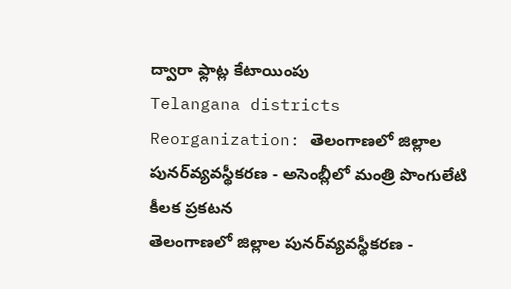ద్వారా ఫ్లాట్ల కేటాయింపు
Telangana districts Reorganization: తెలంగాణలో జిల్లాల పునర్‌వ్యవస్థీకరణ - అసెంబ్లీలో మంత్రి పొంగులేటి కీలక ప్రకటన
తెలంగాణలో జిల్లాల పునర్‌వ్యవస్థీకరణ -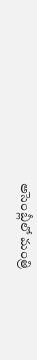అసెంబ్లీలో మంత్రి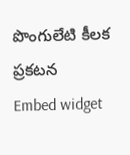పొంగులేటి కీలక ప్రకటన
Embed widget